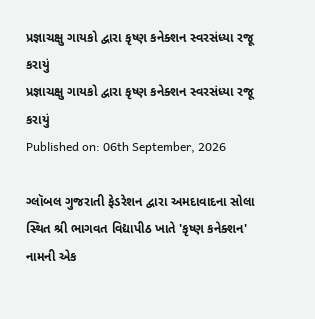પ્રજ્ઞાચક્ષુ ગાયકો દ્વારા કૃષ્ણ કનેક્શન સ્વરસંધ્યા રજૂ કરાયું
પ્રજ્ઞાચક્ષુ ગાયકો દ્વારા કૃષ્ણ કનેક્શન સ્વરસંધ્યા રજૂ કરાયું
Published on: 06th September, 2026

ગ્લૉબલ ગુજરાતી ફેડરેશન દ્વારા અમદાવાદના સોલા સ્થિત શ્રી ભાગવત વિદ્યાપીઠ ખાતે 'કૃષ્ણ કનેક્શન' નામની એક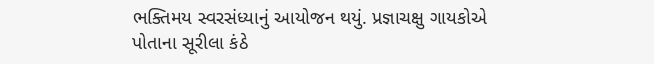ભક્તિમય સ્વરસંધ્યાનું આયોજન થયું. પ્રજ્ઞાચક્ષુ ગાયકોએ પોતાના સૂરીલા કંઠે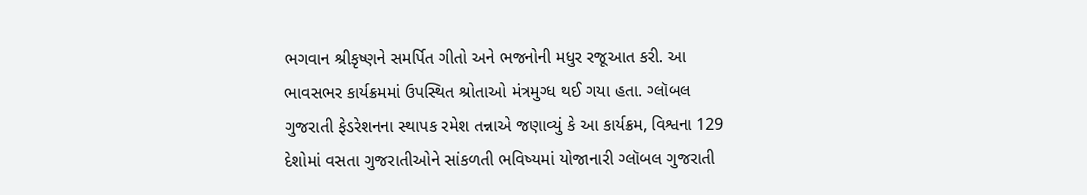ભગવાન શ્રીકૃષ્ણને સમર્પિત ગીતો અને ભજનોની મધુર રજૂઆત કરી. આ ભાવસભર કાર્યક્રમમાં ઉપસ્થિત શ્રોતાઓ મંત્રમુગ્ધ થઈ ગયા હતા. ગ્લૉબલ ગુજરાતી ફેડરેશનના સ્થાપક રમેશ તન્નાએ જણાવ્યું કે આ કાર્યક્રમ, વિશ્વના 129 દેશોમાં વસતા ગુજરાતીઓને સાંકળતી ભવિષ્યમાં યોજાનારી ગ્લૉબલ ગુજરાતી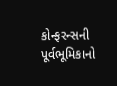કોન્ફરન્સની પૂર્વભૂમિકાનો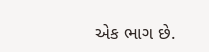એક ભાગ છે.